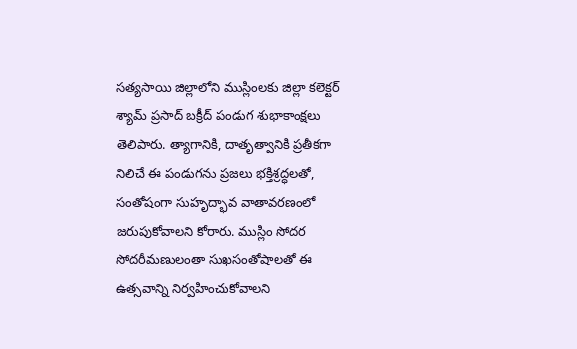సత్యసాయి జిల్లాలోని ముస్లింలకు జిల్లా కలెక్టర్ శ్యామ్ ప్రసాద్ బక్రీద్ పండుగ శుభాకాంక్షలు తెలిపారు. త్యాగానికి, దాతృత్వానికి ప్రతీకగా నిలిచే ఈ పండుగను ప్రజలు భక్తిశ్రద్ధలతో, సంతోషంగా సుహృద్భావ వాతావరణంలో జరుపుకోవాలని కోరారు. ముస్లిం సోదర సోదరీమణులంతా సుఖసంతోషాలతో ఈ ఉత్సవాన్ని నిర్వహించుకోవాలని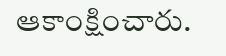ఆకాంక్షించారు.